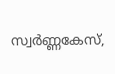സ്വര്‍ണ്ണകേസ്,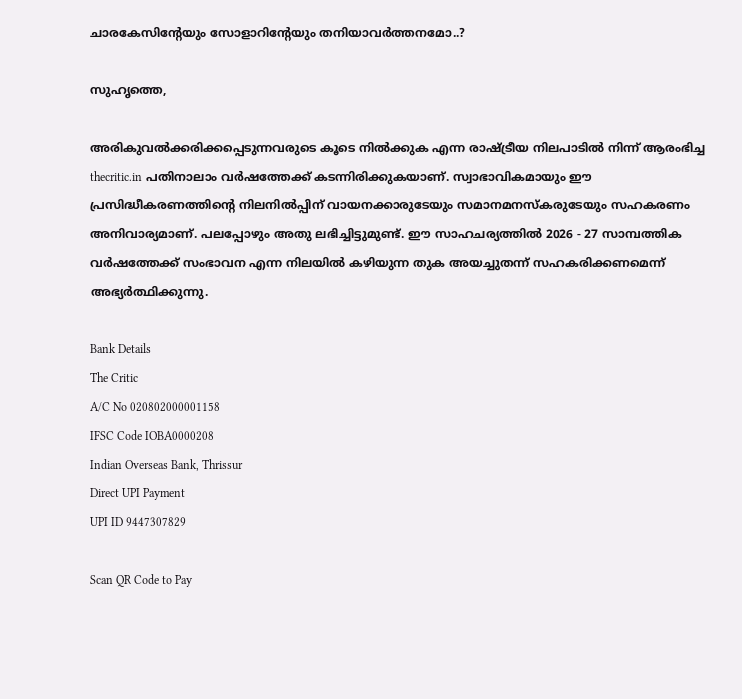ചാരകേസിന്റേയും സോളാറിന്റേയും തനിയാവര്‍ത്തനമോ..?

സുഹൃത്തെ,

അരികുവല്‍ക്കരിക്കപ്പെടുന്നവരുടെ കൂടെ നില്‍ക്കുക എന്ന രാഷ്ട്രീയ നിലപാടില്‍ നിന്ന് ആരംഭിച്ച thecritic.in പതിനാലാം വര്‍ഷത്തേക്ക് കടന്നിരിക്കുകയാണ്. സ്വാഭാവികമായും ഈ പ്രസിദ്ധീകരണത്തിന്റെ നിലനില്‍പ്പിന് വായനക്കാരുടേയും സമാനമനസ്‌കരുടേയും സഹകരണം അനിവാര്യമാണ്. പലപ്പോഴും അതു ലഭിച്ചിട്ടുമുണ്ട്. ഈ സാഹചര്യത്തില്‍ 2026 - 27 സാമ്പത്തിക വര്‍ഷത്തേക്ക് സംഭാവന എന്ന നിലയില്‍ കഴിയുന്ന തുക അയച്ചുതന്ന് സഹകരിക്കണമെന്ന് അഭ്യര്‍ത്ഥിക്കുന്നു.

Bank Details
The Critic
A/C No 020802000001158
IFSC Code IOBA0000208
Indian Overseas Bank, Thrissur
Direct UPI Payment
UPI ID 9447307829

Scan QR Code to Pay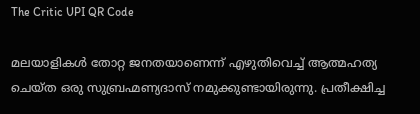The Critic UPI QR Code

മലയാളികള്‍ തോറ്റ ജനതയാണെന്ന് എഴുതിവെച്ച് ആത്മഹത്യ ചെയ്ത ഒരു സുബ്രഹ്മണ്യദാസ് നമുക്കുണ്ടായിരുന്നു. പ്രതീക്ഷിച്ച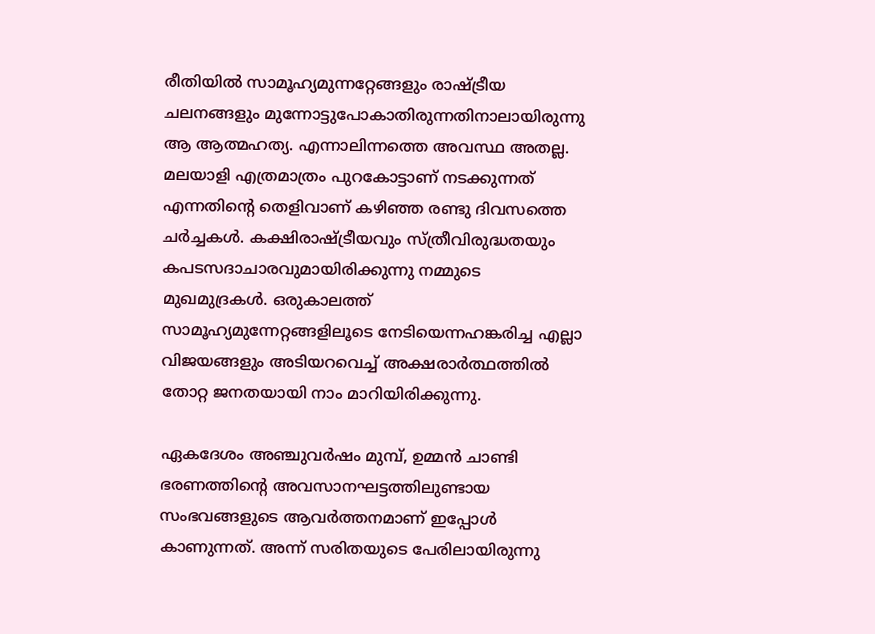രീതിയില്‍ സാമൂഹ്യമുന്നറ്റേങ്ങളും രാഷ്ട്രീയ ചലനങ്ങളും മുന്നോട്ടുപോകാതിരുന്നതിനാലായിരുന്നു ആ ആത്മഹത്യ. എന്നാലിന്നത്തെ അവസ്ഥ അതല്ല. മലയാളി എത്രമാത്രം പുറകോട്ടാണ് നടക്കുന്നത് എന്നതിന്റെ തെളിവാണ് കഴിഞ്ഞ രണ്ടു ദിവസത്തെ ചര്‍ച്ചകള്‍. കക്ഷിരാഷ്ട്രീയവും സ്ത്രീവിരുദ്ധതയും കപടസദാചാരവുമായിരിക്കുന്നു നമ്മുടെ മുഖമുദ്രകള്‍. ഒരുകാലത്ത് സാമൂഹ്യമുന്നേറ്റങ്ങളിലൂടെ നേടിയെന്നഹങ്കരിച്ച എല്ലാ വിജയങ്ങളും അടിയറവെച്ച് അക്ഷരാര്‍ത്ഥത്തില്‍ തോറ്റ ജനതയായി നാം മാറിയിരിക്കുന്നു.

ഏകദേശം അഞ്ചുവര്‍ഷം മുമ്പ്, ഉമ്മന്‍ ചാണ്ടി ഭരണത്തിന്റെ അവസാനഘട്ടത്തിലുണ്ടായ സംഭവങ്ങളുടെ ആവര്‍ത്തനമാണ് ഇപ്പോള്‍ കാണുന്നത്. അന്ന് സരിതയുടെ പേരിലായിരുന്നു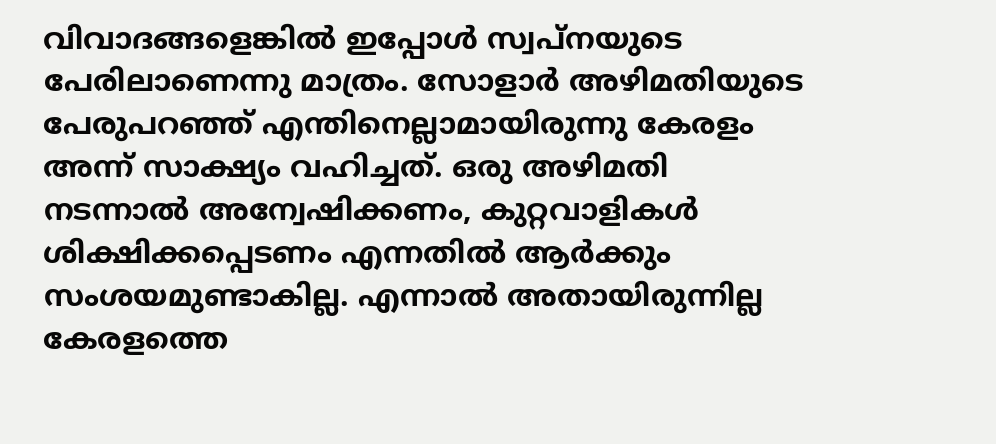വിവാദങ്ങളെങ്കില്‍ ഇപ്പോള്‍ സ്വപ്‌നയുടെ പേരിലാണെന്നു മാത്രം. സോളാര്‍ അഴിമതിയുടെ പേരുപറഞ്ഞ് എന്തിനെല്ലാമായിരുന്നു കേരളം അന്ന് സാക്ഷ്യം വഹിച്ചത്. ഒരു അഴിമതി നടന്നാല്‍ അന്വേഷിക്കണം, കുറ്റവാളികള്‍ ശിക്ഷിക്കപ്പെടണം എന്നതില്‍ ആര്‍ക്കും സംശയമുണ്ടാകില്ല. എന്നാല്‍ അതായിരുന്നില്ല കേരളത്തെ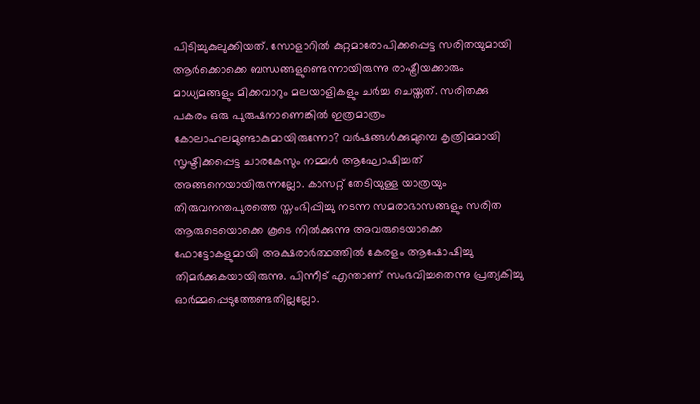പിടിച്ചുകുലുക്കിയത്. സോളാറില്‍ കുറ്റമാരോപിക്കപ്പെട്ട സരിതയുമായി ആര്‍ക്കൊക്കെ ബന്ധങ്ങളുണ്ടെന്നായിരുന്നു രാഷ്ട്രീയക്കാരും മാധ്യമങ്ങളും മിക്കവാറും മലയാളികളും ചര്‍ച്ച ചെയ്തത്. സരിതക്കു പകരം ഒരു പുരുഷനാണെങ്കില്‍ ഇത്രമാത്രം കോലാഹലമുണ്ടാകുമായിരുന്നോ? വര്‍ഷങ്ങള്‍ക്കുമുമ്പെ കൃത്രിമമായി സൃഷ്ടിക്കപ്പെട്ട ചാരകേസും നമ്മള്‍ ആഘോഷിച്ചത് അങ്ങനെയായിരുന്നല്ലോ. കാസറ്റ് തേടിയുള്ള യാത്രയും തിരുവനന്തപുരത്തെ സ്തംഭിപ്പിച്ചു നടന്ന സമരാഭാസങ്ങളും സരിത ആരുടെയൊക്കെ കൂടെ നില്‍ക്കുന്നു അവരുടെയാക്കെ ഫോട്ടോകളുമായി അക്ഷരാര്‍ത്ഥത്തില്‍ കേരളം ആഷോഷിച്ചു തിമര്‍ക്കുകയായിരുന്നു. പിന്നീട് എന്താണ് സംഭവിച്ചതെന്നു പ്രത്യകിച്ചു ഓര്‍മ്മപ്പെടുത്തേണ്ടതില്ലല്ലോ.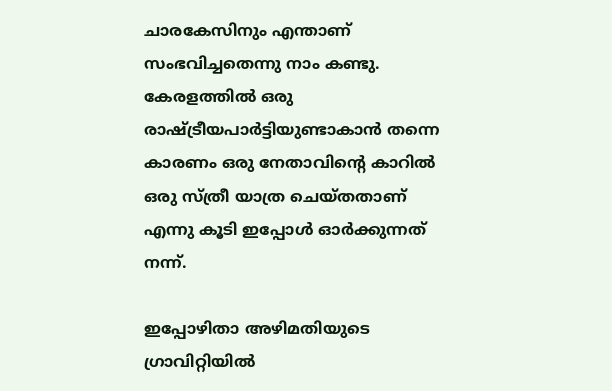ചാരകേസിനും എന്താണ് സംഭവിച്ചതെന്നു നാം കണ്ടു. കേരളത്തില്‍ ഒരു രാഷ്ട്രീയപാര്‍ട്ടിയുണ്ടാകാന്‍ തന്നെ കാരണം ഒരു നേതാവിന്റെ കാറില്‍ ഒരു സ്ത്രീ യാത്ര ചെയ്തതാണ് എന്നു കൂടി ഇപ്പോള്‍ ഓര്‍ക്കുന്നത് നന്ന്.

ഇപ്പോഴിതാ അഴിമതിയുടെ ഗ്രാവിറ്റിയില്‍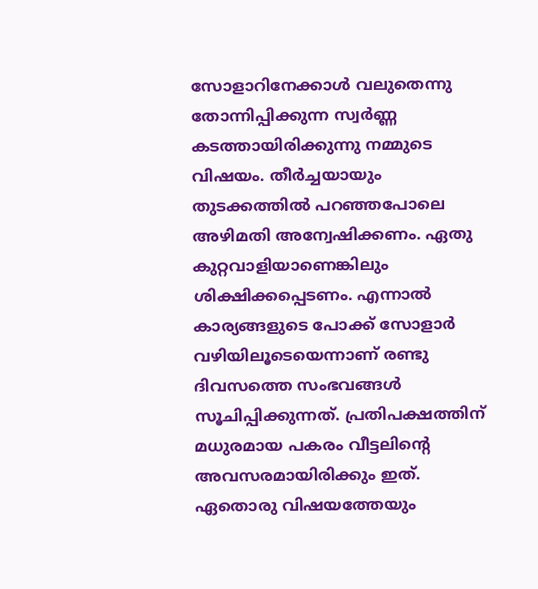സോളാറിനേക്കാള്‍ വലുതെന്നു തോന്നിപ്പിക്കുന്ന സ്വര്‍ണ്ണ കടത്തായിരിക്കുന്നു നമ്മുടെ വിഷയം. തീര്‍ച്ചയായും തുടക്കത്തില്‍ പറഞ്ഞപോലെ അഴിമതി അന്വേഷിക്കണം. ഏതു കുറ്റവാളിയാണെങ്കിലും ശിക്ഷിക്കപ്പെടണം. എന്നാല്‍ കാര്യങ്ങളുടെ പോക്ക് സോളാര്‍ വഴിയിലൂടെയെന്നാണ് രണ്ടു ദിവസത്തെ സംഭവങ്ങള്‍ സൂചിപ്പിക്കുന്നത്. പ്രതിപക്ഷത്തിന് മധുരമായ പകരം വീട്ടലിന്റെ അവസരമായിരിക്കും ഇത്. ഏതൊരു വിഷയത്തേയും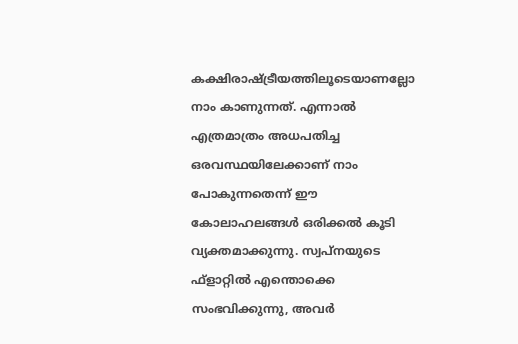കക്ഷിരാഷ്ട്രീയത്തിലൂടെയാണല്ലോ നാം കാണുന്നത്. എന്നാല്‍ എത്രമാത്രം അധപതിച്ച ഒരവസ്ഥയിലേക്കാണ് നാം പോകുന്നതെന്ന് ഈ കോലാഹലങ്ങള്‍ ഒരിക്കല്‍ കൂടി വ്യക്തമാക്കുന്നു. സ്വപ്‌നയുടെ ഫ്‌ളാറ്റില്‍ എന്തൊക്കെ സംഭവിക്കുന്നു, അവര്‍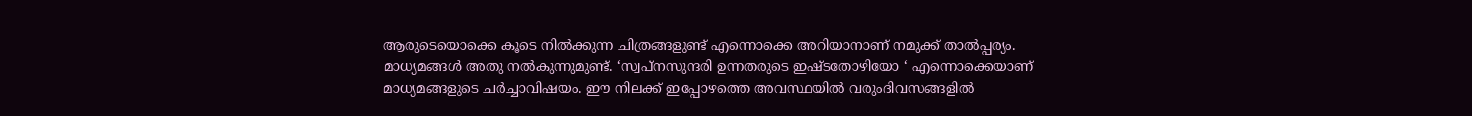ആരുടെയൊക്കെ കൂടെ നില്‍ക്കുന്ന ചിത്രങ്ങളുണ്ട് എന്നൊക്കെ അറിയാനാണ് നമുക്ക് താല്‍പ്പര്യം. മാധ്യമങ്ങള്‍ അതു നല്‍കുന്നുമുണ്ട്. ‘സ്വപ്നസുന്ദരി ഉന്നതരുടെ ഇഷ്ടതോഴിയോ ‘ എന്നൊക്കെയാണ് മാധ്യമങ്ങളുടെ ചര്‍ച്ചാവിഷയം. ഈ നിലക്ക് ഇപ്പോഴത്തെ അവസ്ഥയില്‍ വരുംദിവസങ്ങളില്‍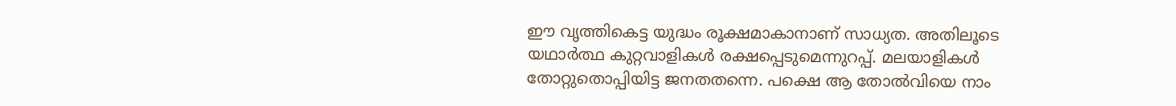ഈ വൃത്തികെട്ട യുദ്ധം രൂക്ഷമാകാനാണ് സാധ്യത. അതിലൂടെ യഥാര്‍ത്ഥ കുറ്റവാളികള്‍ രക്ഷപ്പെടുമെന്നുറപ്പ്. മലയാളികള്‍ തോറ്റുതൊപ്പിയിട്ട ജനതതന്നെ. പക്ഷെ ആ തോല്‍വിയെ നാം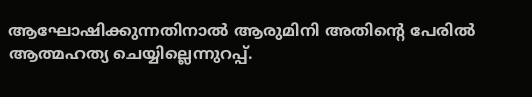ആഘോഷിക്കുന്നതിനാല്‍ ആരുമിനി അതിന്റെ പേരില്‍ ആത്മഹത്യ ചെയ്യില്ലെന്നുറപ്പ്.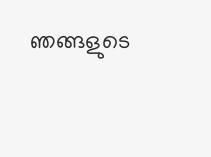ഞങ്ങളുടെ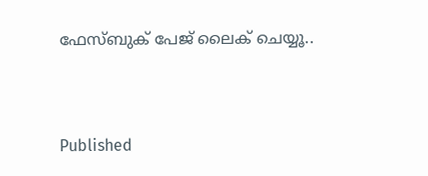ഫേസ്ബുക് പേജ് ലൈക് ചെയ്യൂ..


Published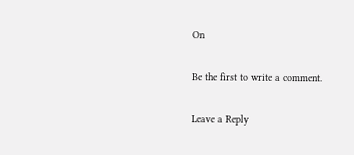On

Be the first to write a comment.

Leave a Reply